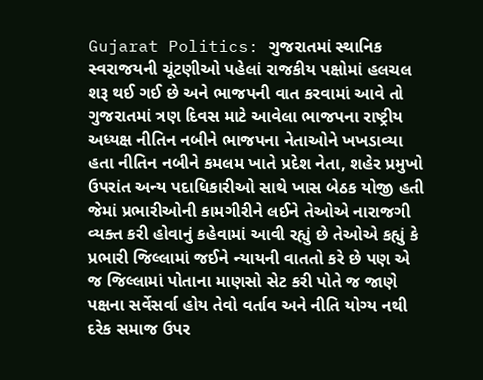Gujarat Politics: ગુજરાતમાં સ્થાનિક સ્વરાજયની ચૂંટણીઓ પહેલાં રાજકીય પક્ષોમાં હલચલ શરૂ થઈ ગઈ છે અને ભાજપની વાત કરવામાં આવે તો ગુજરાતમાં ત્રણ દિવસ માટે આવેલા ભાજપના રાષ્ટ્રીય અધ્યક્ષ નીતિન નબીને ભાજપના નેતાઓને ખખડાવ્યા હતા નીતિન નબીને કમલમ ખાતે પ્રદેશ નેતા, શહેર પ્રમુખો ઉપરાંત અન્ય પદાધિકારીઓ સાથે ખાસ બેઠક યોજી હતી જેમાં પ્રભારીઓની કામગીરીને લઈને તેઓએ નારાજગી વ્યક્ત કરી હોવાનું કહેવામાં આવી રહ્યું છે તેઓએ કહ્યું કે પ્રભારી જિલ્લામાં જઈને ન્યાયની વાતતો કરે છે પણ એ જ જિલ્લામાં પોતાના માણસો સેટ કરી પોતે જ જાણે પક્ષના સર્વેસર્વા હોય તેવો વર્તાવ અને નીતિ યોગ્ય નથી દરેક સમાજ ઉપર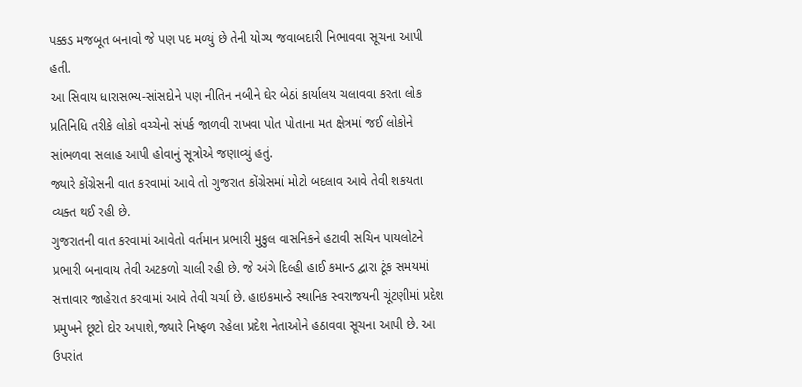પક્કડ મજબૂત બનાવો જે પણ પદ મળ્યું છે તેની યોગ્ય જવાબદારી નિભાવવા સૂચના આપી હતી.
આ સિવાય ધારાસભ્ય-સાંસદોને પણ નીતિન નબીને ઘેર બેઠાં કાર્યાલય ચલાવવા કરતા લોક પ્રતિનિધિ તરીકે લોકો વચ્ચેનો સંપર્ક જાળવી રાખવા પોત પોતાના મત ક્ષેત્રમાં જઈ લોકોને સાંભળવા સલાહ આપી હોવાનું સૂત્રોએ જણાવ્યું હતું.
જ્યારે કોંગ્રેસની વાત કરવામાં આવે તો ગુજરાત કોંગ્રેસમાં મોટો બદલાવ આવે તેવી શકયતા વ્યક્ત થઈ રહી છે.
ગુજરાતની વાત કરવામાં આવેતો વર્તમાન પ્રભારી મુકુલ વાસનિકને હટાવી સચિન પાયલોટને પ્રભારી બનાવાય તેવી અટકળો ચાલી રહી છે. જે અંગે દિલ્હી હાઈ કમાન્ડ દ્વારા ટૂંક સમયમાં સત્તાવાર જાહેરાત કરવામાં આવે તેવી ચર્ચા છે. હાઇકમાન્ડે સ્થાનિક સ્વરાજયની ચૂંટણીમાં પ્રદેશ પ્રમુખને છૂટો દોર અપાશે,જ્યારે નિષ્ફળ રહેલા પ્રદેશ નેતાઓને હઠાવવા સૂચના આપી છે. આ ઉપરાંત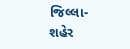જિલ્લા-શહેર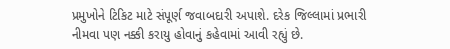પ્રમુખોને ટિકિટ માટે સંપૂર્ણ જવાબદારી અપાશે. દરેક જિલ્લામાં પ્રભારી નીમવા પણ નક્કી કરાયુ હોવાનું કહેવામાં આવી રહ્યું છે.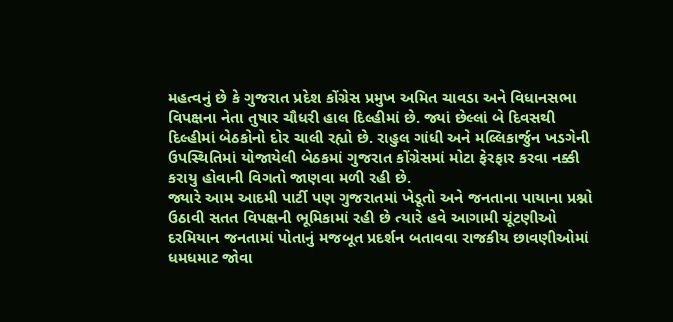મહત્વનું છે કે ગુજરાત પ્રદેશ કોંગ્રેસ પ્રમુખ અમિત ચાવડા અને વિધાનસભા વિપક્ષના નેતા તુષાર ચૌધરી હાલ દિલ્હીમાં છે. જ્યાં છેલ્લાં બે દિવસથી દિલ્હીમાં બેઠકોનો દોર ચાલી રહ્યો છે. રાહુલ ગાંધી અને મલ્લિકાર્જુન ખડગેની ઉપસ્થિતિમાં યોજાયેલી બેઠકમાં ગુજરાત કોંગ્રેસમાં મોટા ફેરફાર કરવા નક્કી કરાયુ હોવાની વિગતો જાણવા મળી રહી છે.
જ્યારે આમ આદમી પાર્ટી પણ ગુજરાતમાં ખેડૂતો અને જનતાના પાયાના પ્રશ્નો ઉઠાવી સતત વિપક્ષની ભૂમિકામાં રહી છે ત્યારે હવે આગામી ચૂંટણીઓ દરમિયાન જનતામાં પોતાનું મજબૂત પ્રદર્શન બતાવવા રાજકીય છાવણીઓમાં ધમધમાટ જોવા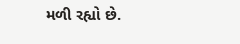મળી રહ્યો છે.